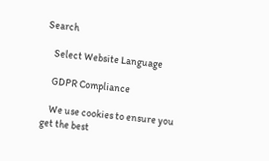Search

    Select Website Language

    GDPR Compliance

    We use cookies to ensure you get the best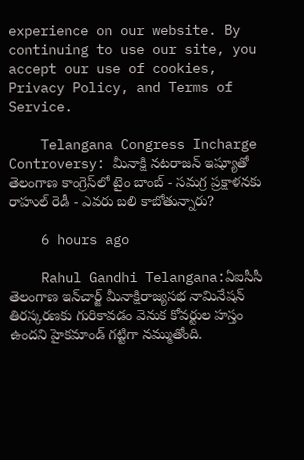experience on our website. By continuing to use our site, you accept our use of cookies, Privacy Policy, and Terms of Service.

    Telangana Congress Incharge Controversy: మీనాక్షి నటరాజన్ ఇష్యూతో తెలంగాణ కాంగ్రెస్‌లో టైం బాంబ్ - సమగ్ర ప్రక్షాళనకు రాహుల్ రెడీ - ఎవరు బలి కాబోతున్నారు?

    6 hours ago

    Rahul Gandhi Telangana:ఏఐసీసీ తెలంగాణ ఇన్‌చార్జ్ మీనాక్షిరాజ్యసభ నామినేషన్ తిరస్కరణకు గురికావడం వెనుక కోవర్టుల హస్తం ఉందని హైకమాండ్ గట్టిగా నమ్ముతోంది.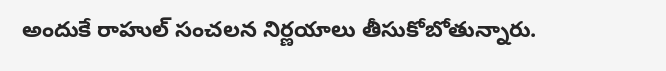అందుకే రాహుల్ సంచలన నిర్ణయాలు తీసుకోబోతున్నారు.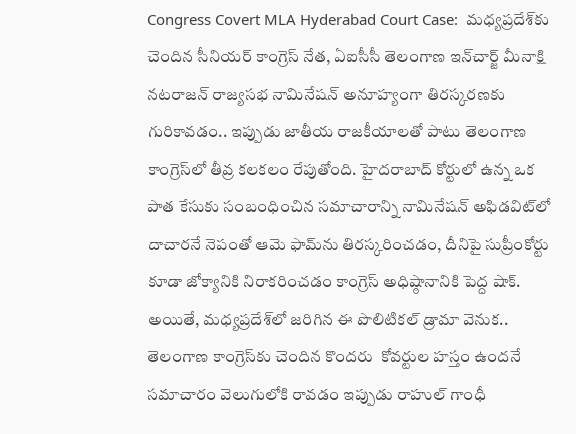Congress Covert MLA Hyderabad Court Case:  మధ్యప్రదేశ్‌కు చెందిన సీనియర్ కాంగ్రెస్ నేత, ఏఐసీసీ తెలంగాణ ఇన్‌చార్జ్ మీనాక్షి నటరాజన్ రాజ్యసభ నామినేషన్ అనూహ్యంగా తిరస్కరణకు  గురికావడం.. ఇప్పుడు జాతీయ రాజకీయాలతో పాటు తెలంగాణ కాంగ్రెస్‌లో తీవ్ర కలకలం రేపుతోంది. హైదరాబాద్ కోర్టులో ఉన్న ఒక పాత కేసుకు సంబంధించిన సమాచారాన్ని నామినేషన్ అఫిడవిట్‌లో దాచారనే నెపంతో ఆమె ఫామ్‌ను తిరస్కరించడం, దీనిపై సుప్రీంకోర్టు కూడా జోక్యానికి నిరాకరించడం కాంగ్రెస్ అధిష్ఠానానికి పెద్ద షాక్. అయితే, మధ్యప్రదేశ్‌లో జరిగిన ఈ పొలిటికల్ డ్రామా వెనుక.. తెలంగాణ కాంగ్రెస్‌కు చెందిన కొందరు  కోవర్టుల హస్తం ఉందనే సమాచారం వెలుగులోకి రావడం ఇప్పుడు రాహుల్ గాంధీ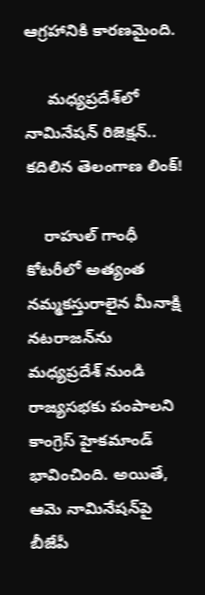ఆగ్రహానికి కారణమైంది.

     మధ్యప్రదేశ్‌లో నామినేషన్ రిజెక్షన్.. కదిలిన తెలంగాణ లింక్!

    రాహుల్ గాంధీ కోటరీలో అత్యంత నమ్మకస్తురాలైన మీనాక్షి నటరాజన్‌ను మధ్యప్రదేశ్ నుండి రాజ్యసభకు పంపాలని కాంగ్రెస్ హైకమాండ్ భావించింది. అయితే, ఆమె నామినేషన్‌పై బీజేపీ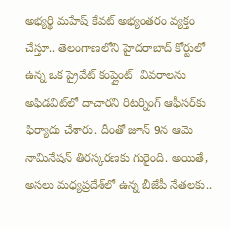అభ్యర్థి మహేష్ కేవట్ అభ్యంతరం వ్యక్తం చేస్తూ.. తెలంగాణలోని హైదరాబాద్ కోర్టులో ఉన్న ఒక ప్రైవేట్ కంప్లైంట్  వివరాలను అఫిడవిట్‌లో దాచారని రిటర్నింగ్ ఆఫీసర్‌కు ఫిర్యాదు చేశారు. దీంతో జూన్ 9న ఆమె నామినేషన్ తిరస్కరణకు గురైంది. అయితే, అసలు మధ్యప్రదేశ్‌లో ఉన్న బీజేపీ నేతలకు..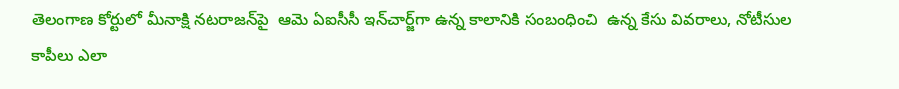తెలంగాణ కోర్టులో మీనాక్షి నటరాజన్‌పై  ఆమె ఏఐసీసీ ఇన్‌చార్జ్‌గా ఉన్న కాలానికి సంబంధించి  ఉన్న కేసు వివరాలు, నోటీసుల కాపీలు ఎలా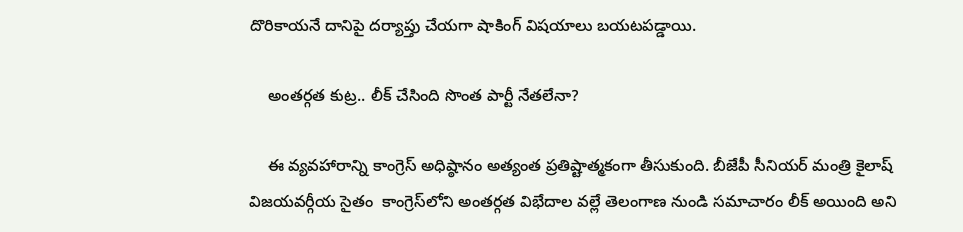దొరికాయనే దానిపై దర్యాప్తు చేయగా షాకింగ్ విషయాలు బయటపడ్డాయి.

    అంతర్గత కుట్ర.. లీక్ చేసింది సొంత పార్టీ నేతలేనా?

    ఈ వ్యవహారాన్ని కాంగ్రెస్ అధిష్ఠానం అత్యంత ప్రతిష్టాత్మకంగా తీసుకుంది. బీజేపీ సీనియర్ మంత్రి కైలాష్ విజయవర్గీయ సైతం  కాంగ్రెస్‌లోని అంతర్గత విభేదాల వల్లే తెలంగాణ నుండి సమాచారం లీక్ అయింది అని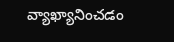వ్యాఖ్యానించడం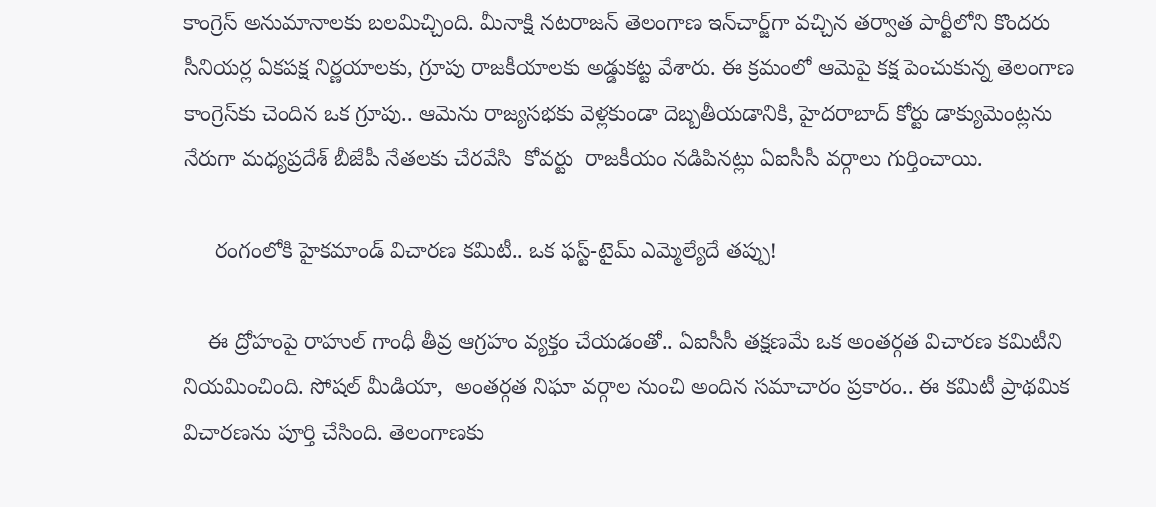కాంగ్రెస్ అనుమానాలకు బలమిచ్చింది. మీనాక్షి నటరాజన్ తెలంగాణ ఇన్‌చార్జ్‌గా వచ్చిన తర్వాత పార్టీలోని కొందరు సీనియర్ల ఏకపక్ష నిర్ణయాలకు, గ్రూపు రాజకీయాలకు అడ్డుకట్ట వేశారు. ఈ క్రమంలో ఆమెపై కక్ష పెంచుకున్న తెలంగాణ కాంగ్రెస్‌కు చెందిన ఒక గ్రూపు.. ఆమెను రాజ్యసభకు వెళ్లకుండా దెబ్బతీయడానికి, హైదరాబాద్ కోర్టు డాక్యుమెంట్లను నేరుగా మధ్యప్రదేశ్ బీజేపీ నేతలకు చేరవేసి  కోవర్టు  రాజకీయం నడిపినట్లు ఏఐసీసీ వర్గాలు గుర్తించాయి.

     రంగంలోకి హైకమాండ్ విచారణ కమిటీ.. ఒక ఫస్ట్-టైమ్ ఎమ్మెల్యేదే తప్పు!

    ఈ ద్రోహంపై రాహుల్ గాంధీ తీవ్ర ఆగ్రహం వ్యక్తం చేయడంతో.. ఏఐసీసీ తక్షణమే ఒక అంతర్గత విచారణ కమిటీని నియమించింది. సోషల్ మీడియా,  అంతర్గత నిఘా వర్గాల నుంచి అందిన సమాచారం ప్రకారం.. ఈ కమిటీ ప్రాథమిక విచారణను పూర్తి చేసింది. తెలంగాణకు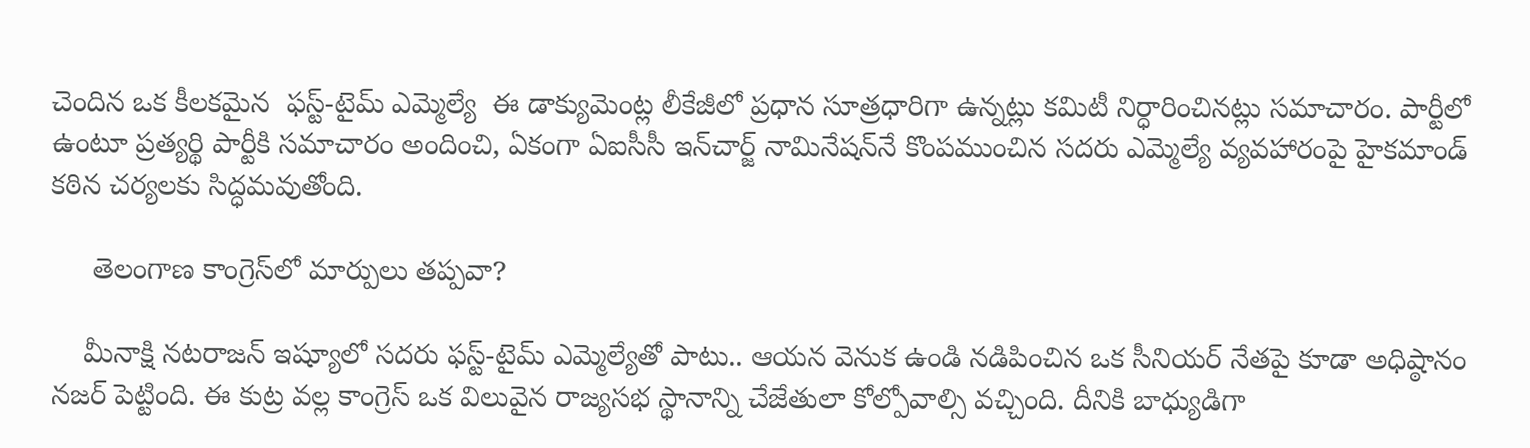చెందిన ఒక కీలకమైన  ఫస్ట్-టైమ్ ఎమ్మెల్యే  ఈ డాక్యుమెంట్ల లీకేజీలో ప్రధాన సూత్రధారిగా ఉన్నట్లు కమిటీ నిర్ధారించినట్లు సమాచారం. పార్టీలో ఉంటూ ప్రత్యర్థి పార్టీకి సమాచారం అందించి, ఏకంగా ఏఐసీసీ ఇన్‌చార్జ్ నామినేషన్‌నే కొంపముంచిన సదరు ఎమ్మెల్యే వ్యవహారంపై హైకమాండ్ కఠిన చర్యలకు సిద్ధమవుతోంది.

     తెలంగాణ కాంగ్రెస్‌లో మార్పులు తప్పవా?

    మీనాక్షి నటరాజన్ ఇష్యూలో సదరు ఫస్ట్-టైమ్ ఎమ్మెల్యేతో పాటు.. ఆయన వెనుక ఉండి నడిపించిన ఒక సీనియర్ నేతపై కూడా అధిష్ఠానం నజర్ పెట్టింది. ఈ కుట్ర వల్ల కాంగ్రెస్ ఒక విలువైన రాజ్యసభ స్థానాన్ని చేజేతులా కోల్పోవాల్సి వచ్చింది. దీనికి బాధ్యుడిగా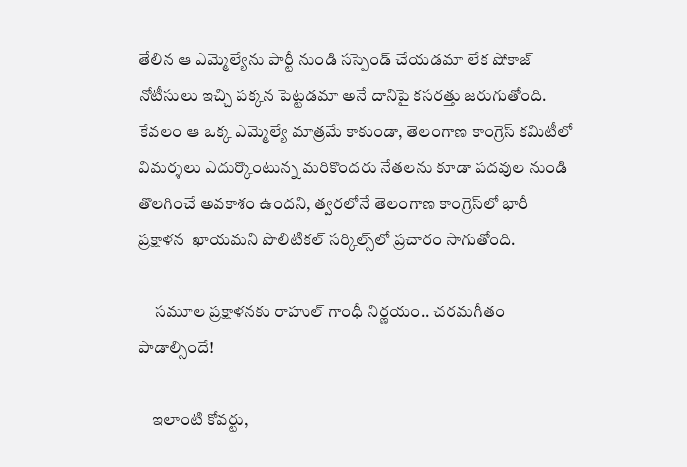తేలిన ఆ ఎమ్మెల్యేను పార్టీ నుండి సస్పెండ్ చేయడమా లేక షోకాజ్ నోటీసులు ఇచ్చి పక్కన పెట్టడమా అనే దానిపై కసరత్తు జరుగుతోంది. కేవలం ఆ ఒక్క ఎమ్మెల్యే మాత్రమే కాకుండా, తెలంగాణ కాంగ్రెస్ కమిటీలో  విమర్శలు ఎదుర్కొంటున్న మరికొందరు నేతలను కూడా పదవుల నుండి తొలగించే అవకాశం ఉందని, త్వరలోనే తెలంగాణ కాంగ్రెస్‌లో భారీ ప్రక్షాళన  ఖాయమని పొలిటికల్ సర్కిల్స్‌లో ప్రచారం సాగుతోంది.

     సమూల ప్రక్షాళనకు రాహుల్ గాంధీ నిర్ణయం.. చరమగీతం పాడాల్సిందే!

    ఇలాంటి కోవర్టు,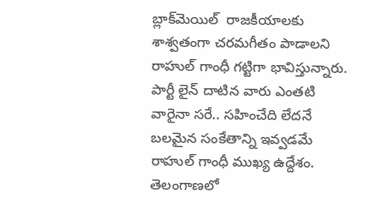బ్లాక్‌మెయిల్  రాజకీయాలకు శాశ్వతంగా చరమగీతం పాడాలని రాహుల్ గాంధీ గట్టిగా భావిస్తున్నారు. పార్టీ లైన్ దాటిన వారు ఎంతటి వారైనా సరే.. సహించేది లేదనే బలమైన సంకేతాన్ని ఇవ్వడమే రాహుల్ గాంధీ ముఖ్య ఉద్దేశం. తెలంగాణలో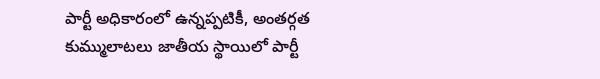పార్టీ అధికారంలో ఉన్నప్పటికీ, అంతర్గత కుమ్ములాటలు జాతీయ స్థాయిలో పార్టీ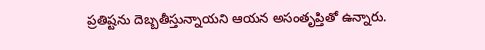ప్రతిష్టను దెబ్బతీస్తున్నాయని ఆయన అసంతృప్తితో ఉన్నారు.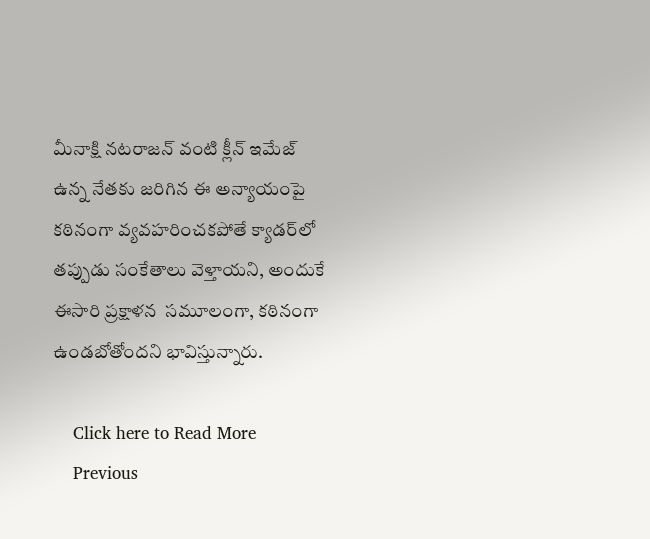మీనాక్షి నటరాజన్ వంటి క్లీన్ ఇమేజ్ ఉన్న నేతకు జరిగిన ఈ అన్యాయంపై కఠినంగా వ్యవహరించకపోతే క్యాడర్‌లో తప్పుడు సంకేతాలు వెళ్తాయని, అందుకే ఈసారి ప్రక్షాళన  సమూలంగా, కఠినంగా  ఉండబోతోందని భావిస్తున్నారు.

    Click here to Read More
    Previous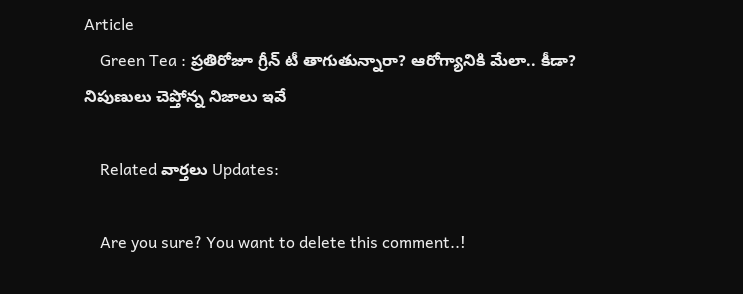Article
    Green Tea : ప్రతిరోజూ గ్రీన్ టీ తాగుతున్నారా? ఆరోగ్యానికి మేలా.. కీడా? నిపుణులు చెప్తోన్న నిజాలు ఇవే

    Related వార్తలు Updates:

    Are you sure? You want to delete this comment..!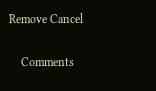Remove Cancel

    Comments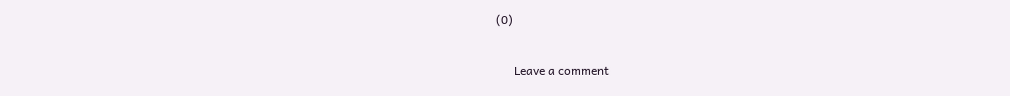(0)

      Leave a comment